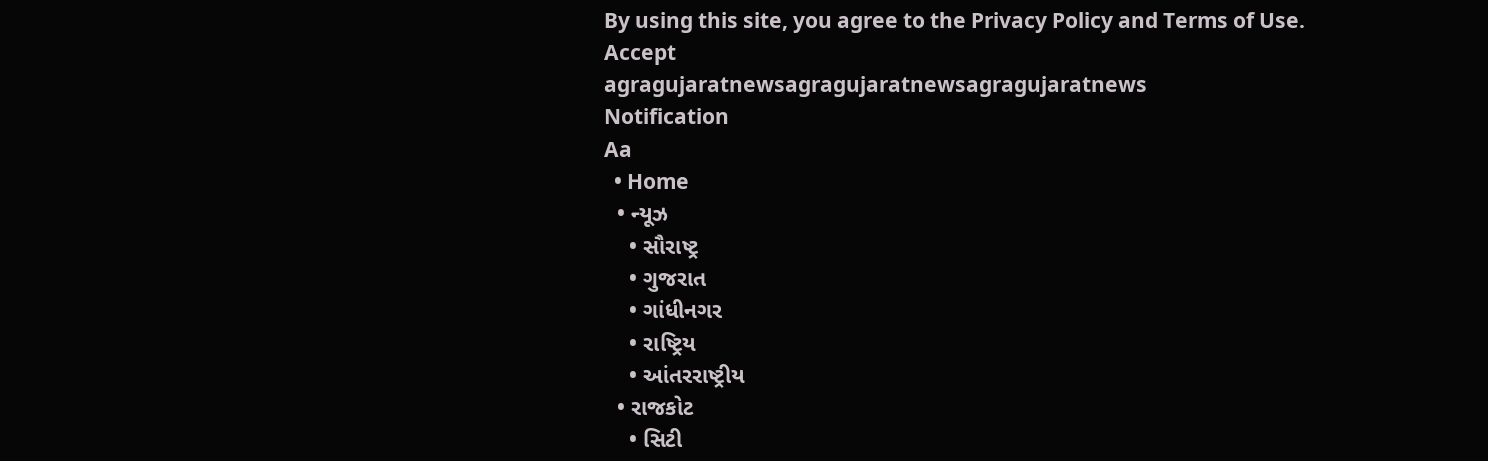By using this site, you agree to the Privacy Policy and Terms of Use.
Accept
agragujaratnewsagragujaratnewsagragujaratnews
Notification
Aa
  • Home
  • ન્યૂઝ
    • સૌરાષ્ટ્ર
    • ગુજરાત
    • ગાંધીનગર
    • રાષ્ટ્રિય
    • આંતરરાષ્ટ્રીય
  • રાજકોટ
    • સિટી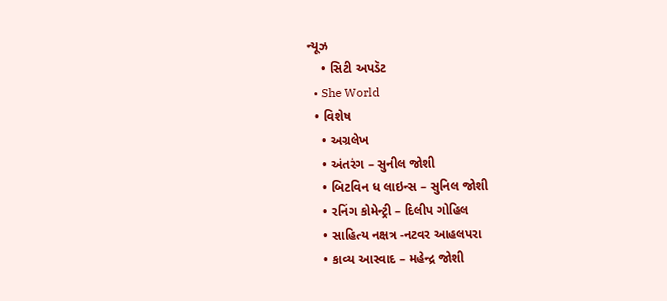ન્યૂઝ
    • સિટી અપડૅટ
  • She World
  • વિશેષ
    • અગ્રલેખ
    • અંતરંગ – સુનીલ જોશી
    • બિટવિન ધ લાઇન્સ – સુનિલ જોશી
    • રનિંગ કોમેન્ટ્રી – દિલીપ ગોહિલ
    • સાહિત્ય નક્ષત્ર -નટવર આહલપરા
    • કાવ્ય આસ્વાદ – મહેન્દ્ર જોશી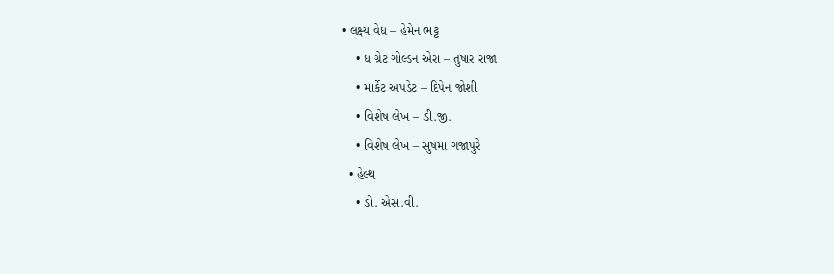• લક્ષ્ય વેધ – હેમેન ભટ્ટ
    • ધ ગ્રેટ ગોલ્ડન એરા – તુષાર રાજા
    • માર્કેટ અપડેટ – દિપેન જોશી
    • વિશેષ લેખ – ડી.જી.
    • વિશેષ લેખ – સુષમા ગજાપુરે
  • હેલ્થ
    • ડો. એસ.વી.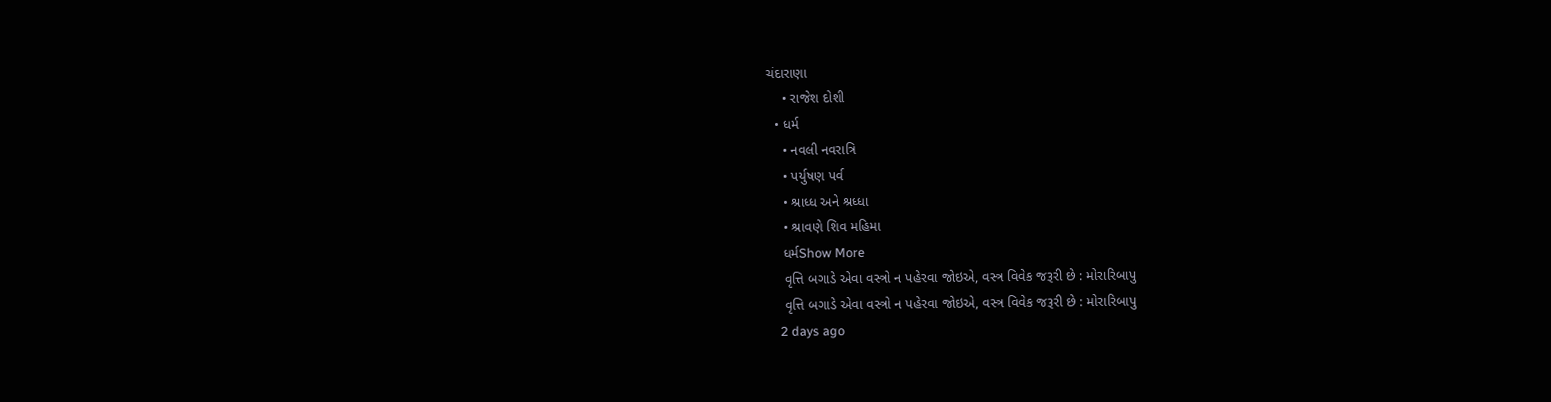ચંદારાણા
    • રાજેશ દોશી
  • ધર્મ
    • નવલી નવરાત્રિ
    • પર્યુષણ પર્વ
    • શ્રાધ્ધ અને શ્રધ્ધા
    • શ્રાવણે શિવ મહિમા
    ધર્મShow More
    વૃત્તિ બગાડે એવા વસ્ત્રો ન પહેરવા જોઇએ, વસ્ત્ર વિવેક જરૂરી છે : મોરારિબાપુ
    વૃત્તિ બગાડે એવા વસ્ત્રો ન પહેરવા જોઇએ, વસ્ત્ર વિવેક જરૂરી છે : મોરારિબાપુ
    2 days ago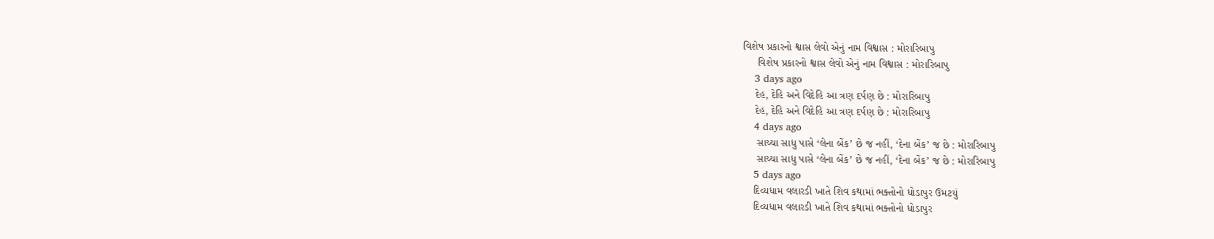વિશેષ પ્રકારનો શ્વાસ લેવો એનું નામ વિશ્વાસ : મોરારિબાપુ
     વિશેષ પ્રકારનો શ્વાસ લેવો એનું નામ વિશ્વાસ : મોરારિબાપુ
    3 days ago
    દેહ, દેહિ અને વિદેહિ આ ત્રણ દર્પણ છે : મોરારિબાપુ
    દેહ, દેહિ અને વિદેહિ આ ત્રણ દર્પણ છે : મોરારિબાપુ
    4 days ago
     સાચ્ચા સાધુ પાસે ‘લેના બેંક’ છે જ નહીં, ‘દેના બેંક’ જ છે : મોરારિબાપુ
     સાચ્ચા સાધુ પાસે ‘લેના બેંક’ છે જ નહીં, ‘દેના બેંક’ જ છે : મોરારિબાપુ
    5 days ago
    દિવ્યધામ વલારડી ખાતે શિવ કથામાં ભક્તોનો ધોડાપુર ઉમટયું
    દિવ્યધામ વલારડી ખાતે શિવ કથામાં ભક્તોનો ધોડાપુર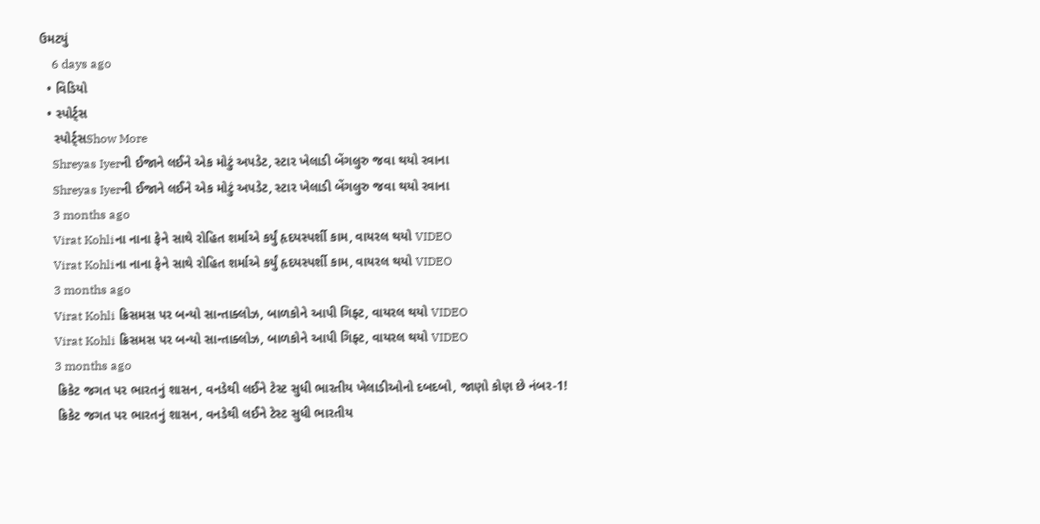ઉમટયું
    6 days ago
  • વિડિયો
  • સ્પોર્ટ્સ
    સ્પોર્ટ્સShow More
    Shreyas Iyerની ઈજાને લઈને એક મોટું અપડેટ, સ્ટાર ખેલાડી બેંગલુરુ જવા થયો રવાના
    Shreyas Iyerની ઈજાને લઈને એક મોટું અપડેટ, સ્ટાર ખેલાડી બેંગલુરુ જવા થયો રવાના
    3 months ago
    Virat Kohliના નાના ફેને સાથે રોહિત શર્માએ કર્યું હૃદયસ્પર્શી કામ, વાયરલ થયો VIDEO
    Virat Kohliના નાના ફેને સાથે રોહિત શર્માએ કર્યું હૃદયસ્પર્શી કામ, વાયરલ થયો VIDEO
    3 months ago
    Virat Kohli ક્રિસમસ પર બન્યો સાન્તાક્લોઝ, બાળકોને આપી ગિફ્ટ, વાયરલ થયો VIDEO
    Virat Kohli ક્રિસમસ પર બન્યો સાન્તાક્લોઝ, બાળકોને આપી ગિફ્ટ, વાયરલ થયો VIDEO
    3 months ago
    ક્રિકેટ જગત પર ભારતનું શાસન, વનડેથી લઈને ટેસ્ટ સુધી ભારતીય ખેલાડીઓનો દબદબો, જાણો કોણ છે નંબર-1!
    ક્રિકેટ જગત પર ભારતનું શાસન, વનડેથી લઈને ટેસ્ટ સુધી ભારતીય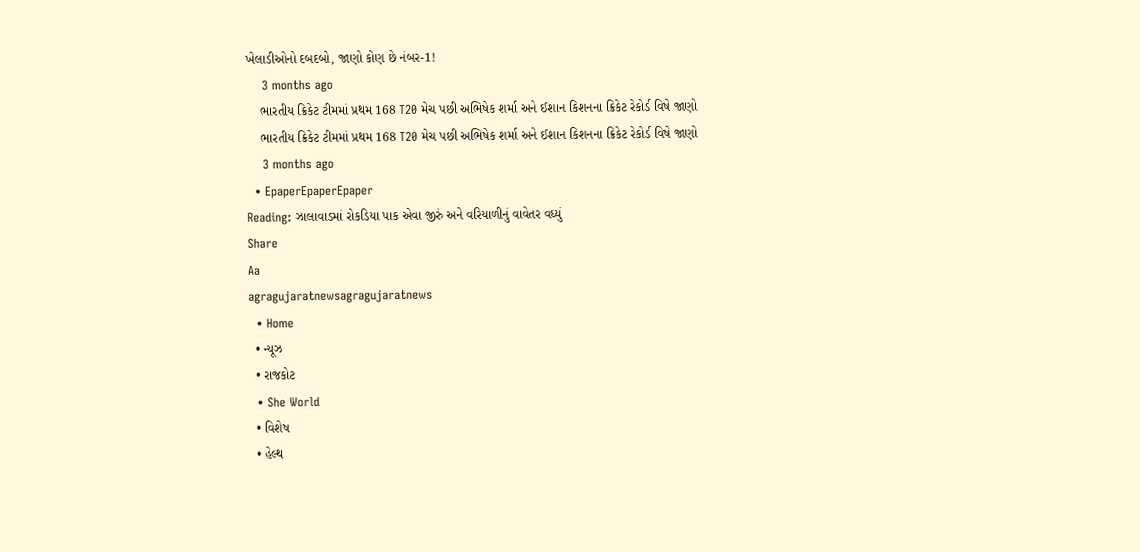ખેલાડીઓનો દબદબો, જાણો કોણ છે નંબર-1!
    3 months ago
    ભારતીય ક્રિકેટ ટીમમાં પ્રથમ 168 T20 મેચ પછી અભિષેક શર્મા અને ઈશાન કિશનના ક્રિકેટ રેકોર્ડ વિષે જાણો
    ભારતીય ક્રિકેટ ટીમમાં પ્રથમ 168 T20 મેચ પછી અભિષેક શર્મા અને ઈશાન કિશનના ક્રિકેટ રેકોર્ડ વિષે જાણો
    3 months ago
  • EpaperEpaperEpaper
Reading: ઝાલાવાડમાં રોકડિયા પાક એવા જીરું અને વરિયાળીનું વાવેતર વધ્યું
Share
Aa
agragujaratnewsagragujaratnews
  • Home
  • ન્યૂઝ
  • રાજકોટ
  • She World
  • વિશેષ
  • હેલ્થ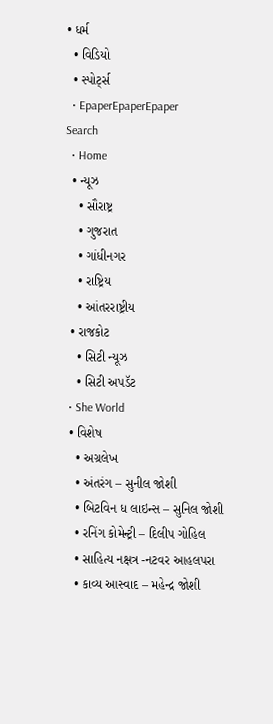• ધર્મ
  • વિડિયો
  • સ્પોર્ટ્સ
  • EpaperEpaperEpaper
Search
  • Home
  • ન્યૂઝ
    • સૌરાષ્ટ્ર
    • ગુજરાત
    • ગાંધીનગર
    • રાષ્ટ્રિય
    • આંતરરાષ્ટ્રીય
  • રાજકોટ
    • સિટી ન્યૂઝ
    • સિટી અપડૅટ
  • She World
  • વિશેષ
    • અગ્રલેખ
    • અંતરંગ – સુનીલ જોશી
    • બિટવિન ધ લાઇન્સ – સુનિલ જોશી
    • રનિંગ કોમેન્ટ્રી – દિલીપ ગોહિલ
    • સાહિત્ય નક્ષત્ર -નટવર આહલપરા
    • કાવ્ય આસ્વાદ – મહેન્દ્ર જોશી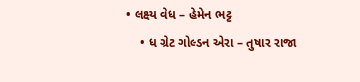• લક્ષ્ય વેધ – હેમેન ભટ્ટ
    • ધ ગ્રેટ ગોલ્ડન એરા – તુષાર રાજા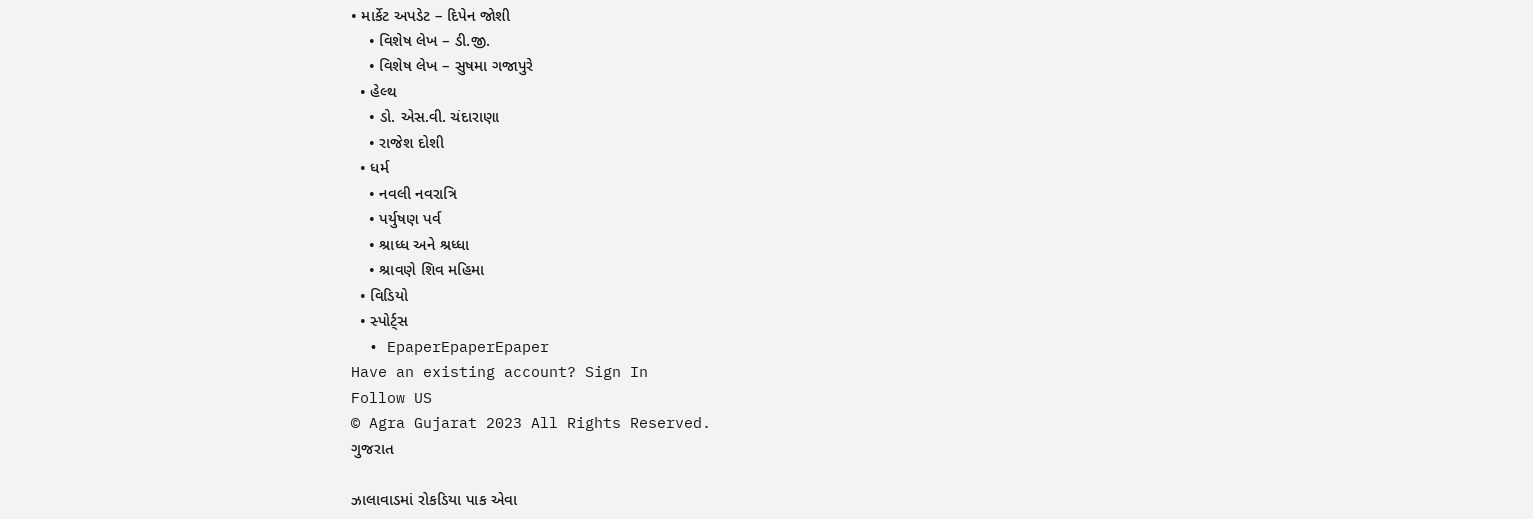• માર્કેટ અપડેટ – દિપેન જોશી
    • વિશેષ લેખ – ડી.જી.
    • વિશેષ લેખ – સુષમા ગજાપુરે
  • હેલ્થ
    • ડો. એસ.વી. ચંદારાણા
    • રાજેશ દોશી
  • ધર્મ
    • નવલી નવરાત્રિ
    • પર્યુષણ પર્વ
    • શ્રાધ્ધ અને શ્રધ્ધા
    • શ્રાવણે શિવ મહિમા
  • વિડિયો
  • સ્પોર્ટ્સ
  • EpaperEpaperEpaper
Have an existing account? Sign In
Follow US
© Agra Gujarat 2023 All Rights Reserved.
ગુજરાત

ઝાલાવાડમાં રોકડિયા પાક એવા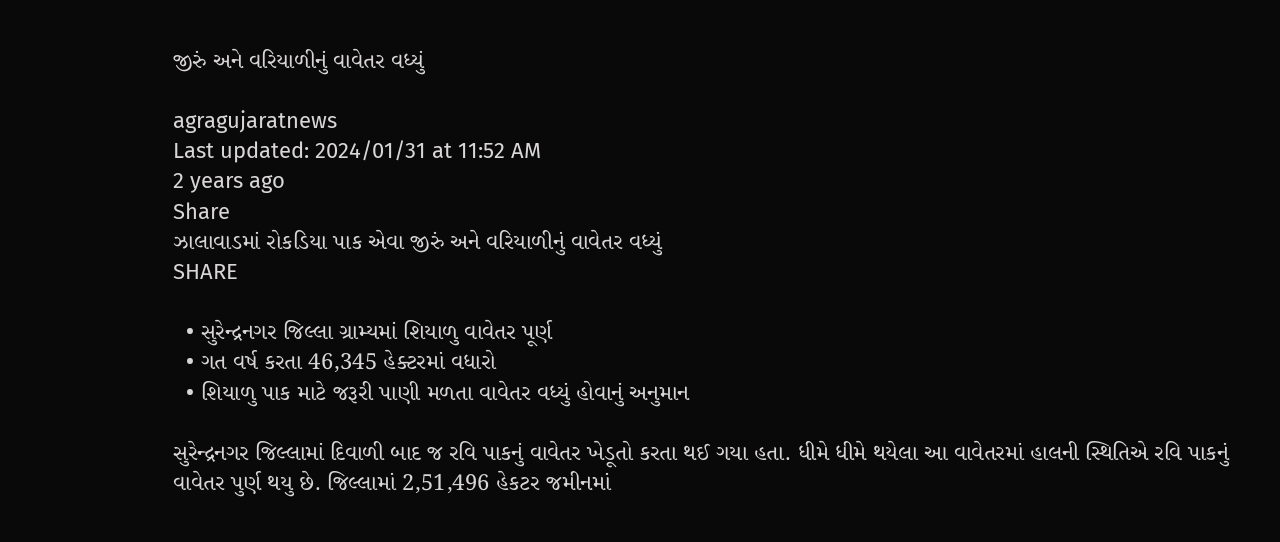જીરું અને વરિયાળીનું વાવેતર વધ્યું

agragujaratnews
Last updated: 2024/01/31 at 11:52 AM
2 years ago
Share
ઝાલાવાડમાં રોકડિયા પાક એવા જીરું અને વરિયાળીનું વાવેતર વધ્યું
SHARE

  • સુરેન્દ્રનગર જિલ્લા ગ્રામ્યમાં શિયાળુ વાવેતર પૂર્ણ
  • ગત વર્ષ કરતા 46,345 હેક્ટરમાં વધારો
  • શિયાળુ પાક માટે જરૂરી પાણી મળતા વાવેતર વધ્યું હોવાનું અનુમાન

સુરેન્દ્રનગર જિલ્લામાં દિવાળી બાદ જ રવિ પાકનું વાવેતર ખેડૂતો કરતા થઈ ગયા હતા. ધીમે ધીમે થયેલા આ વાવેતરમાં હાલની સ્થિતિએ રવિ પાકનું વાવેતર પુર્ણ થયુ છે. જિલ્લામાં 2,51,496 હેકટર જમીનમાં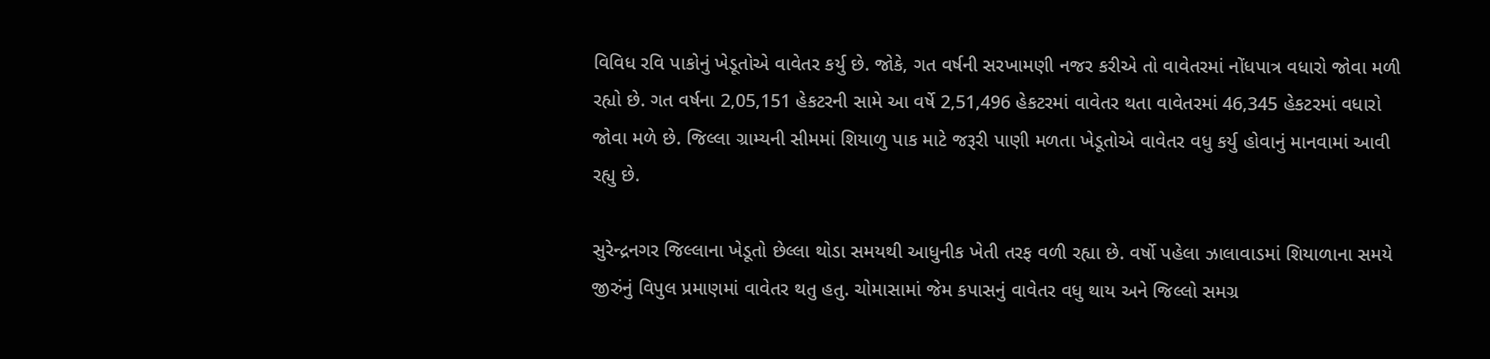વિવિધ રવિ પાકોનું ખેડૂતોએ વાવેતર કર્યુ છે. જોકે, ગત વર્ષની સરખામણી નજર કરીએ તો વાવેતરમાં નોંધપાત્ર વધારો જોવા મળી રહ્યો છે. ગત વર્ષના 2,05,151 હેકટરની સામે આ વર્ષે 2,51,496 હેકટરમાં વાવેતર થતા વાવેતરમાં 46,345 હેકટરમાં વધારો જોવા મળે છે. જિલ્લા ગ્રામ્યની સીમમાં શિયાળુ પાક માટે જરૂરી પાણી મળતા ખેડૂતોએ વાવેતર વધુ કર્યુ હોવાનું માનવામાં આવી રહ્યુ છે.

સુરેન્દ્રનગર જિલ્લાના ખેડૂતો છેલ્લા થોડા સમયથી આધુનીક ખેતી તરફ વળી રહ્યા છે. વર્ષો પહેલા ઝાલાવાડમાં શિયાળાના સમયે જીરુંનું વિપુલ પ્રમાણમાં વાવેતર થતુ હતુ. ચોમાસામાં જેમ કપાસનું વાવેતર વધુ થાય અને જિલ્લો સમગ્ર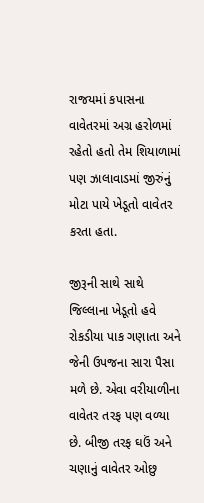રાજયમાં કપાસના વાવેતરમાં અગ્ર હરોળમાં રહેતો હતો તેમ શિયાળામાં પણ ઝાલાવાડમાં જીરુંનું મોટા પાયે ખેડૂતો વાવેતર કરતા હતા.

જીરૂની સાથે સાથે જિલ્લાના ખેડૂતો હવે રોકડીયા પાક ગણાતા અને જેની ઉપજના સારા પૈસા મળે છે. એવા વરીયાળીના વાવેતર તરફ પણ વળ્યા છે. બીજી તરફ ઘઉં અને ચણાનું વાવેતર ઓછુ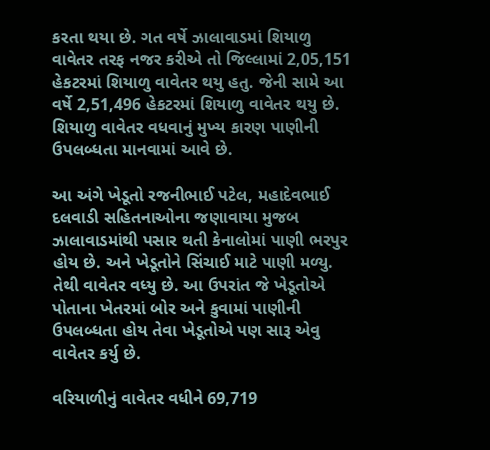કરતા થયા છે. ગત વર્ષે ઝાલાવાડમાં શિયાળુ વાવેતર તરફ નજર કરીએ તો જિલ્લામાં 2,05,151 હેકટરમાં શિયાળુ વાવેતર થયુ હતુ. જેની સામે આ વર્ષે 2,51,496 હેકટરમાં શિયાળુ વાવેતર થયુ છે. શિયાળુ વાવેતર વધવાનું મુખ્ય કારણ પાણીની ઉપલબ્ધતા માનવામાં આવે છે.

આ અંગે ખેડૂતો રજનીભાઈ પટેલ, મહાદેવભાઈ દલવાડી સહિતનાઓના જણાવાયા મુજબ ઝાલાવાડમાંથી પસાર થતી કેનાલોમાં પાણી ભરપુર હોય છે. અને ખેડૂતોને સિંચાઈ માટે પાણી મળ્યુ. તેથી વાવેતર વધ્યુ છે. આ ઉપરાંત જે ખેડૂતોએ પોતાના ખેતરમાં બોર અને કુવામાં પાણીની ઉપલબ્ધતા હોય તેવા ખેડૂતોએ પણ સારૂ એવુ વાવેતર કર્યુ છે.

વરિયાળીનું વાવેતર વધીને 69,719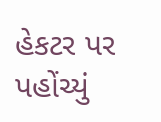હેકટર પર પહોંચ્યું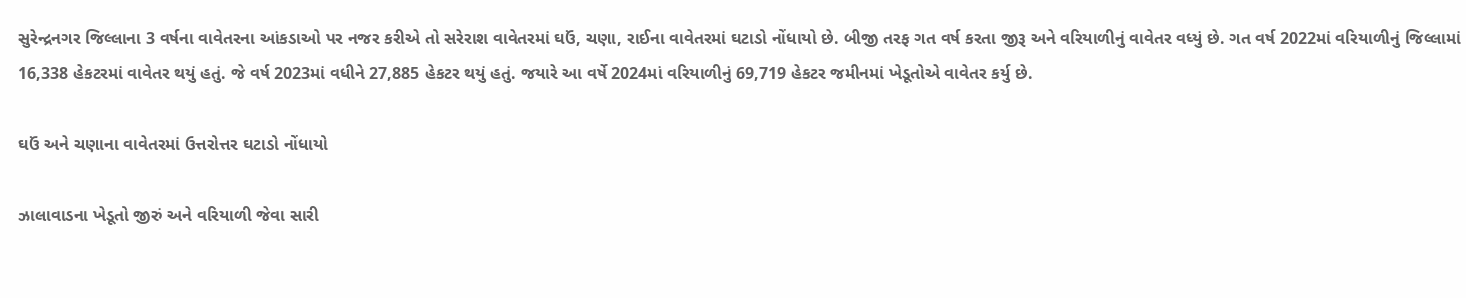સુરેન્દ્રનગર જિલ્લાના 3 વર્ષના વાવેતરના આંકડાઓ પર નજર કરીએ તો સરેરાશ વાવેતરમાં ઘઉં, ચણા, રાઈના વાવેતરમાં ઘટાડો નોંધાયો છે. બીજી તરફ ગત વર્ષ કરતા જીરૂ અને વરિયાળીનું વાવેતર વધ્યું છે. ગત વર્ષ 2022માં વરિયાળીનું જિલ્લામાં 16,338 હેકટરમાં વાવેતર થયું હતું. જે વર્ષ 2023માં વધીને 27,885 હેકટર થયું હતું. જયારે આ વર્ષે 2024માં વરિયાળીનું 69,719 હેકટર જમીનમાં ખેડૂતોએ વાવેતર કર્યુ છે.

ઘઉં અને ચણાના વાવેતરમાં ઉત્તરોત્તર ઘટાડો નોંધાયો

ઝાલાવાડના ખેડૂતો જીરું અને વરિયાળી જેવા સારી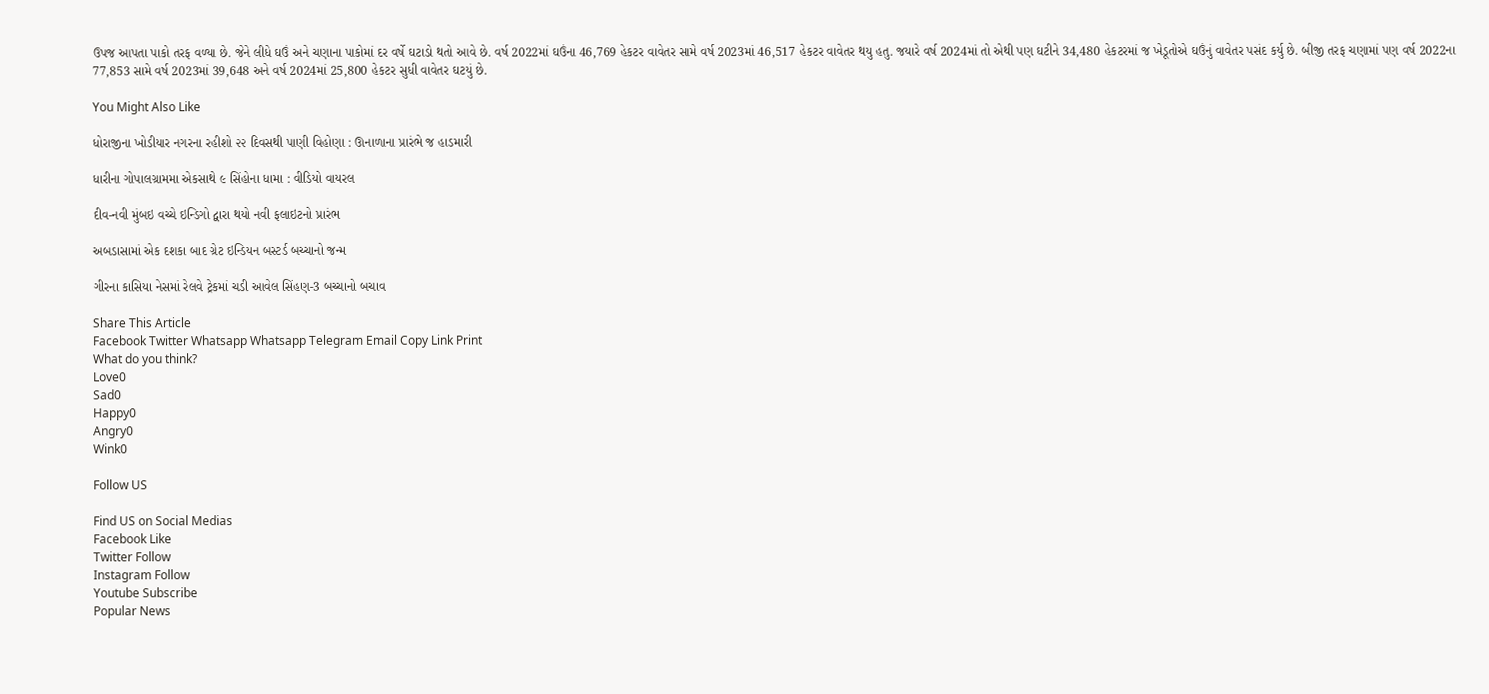ઉપજ આપતા પાકો તરફ વળ્યા છે. જેને લીધે ઘઉં અને ચણાના પાકોમાં દર વર્ષે ઘટાડો થતો આવે છે. વર્ષ 2022માં ઘઉંના 46,769 હેકટર વાવેતર સામે વર્ષ 2023માં 46,517 હેકટર વાવેતર થયુ હતુ. જયારે વર્ષ 2024માં તો એથી પણ ઘટીને 34,480 હેકટરમાં જ ખેડૂતોએ ઘઉંનું વાવેતર પસંદ કર્યુ છે. બીજી તરફ ચણામાં પણ વર્ષ 2022ના 77,853 સામે વર્ષ 2023માં 39,648 અને વર્ષ 2024માં 25,800 હેકટર સુધી વાવેતર ઘટયું છે.

You Might Also Like

ધોરાજીના ખોડીયાર નગરના રહીશો ૨૨ દિવસથી પાણી વિહોણા : ઊનાળાના પ્રારંભે જ હાડમારી

ધારીના ગોપાલગ્રામમા એકસાથે ૯ સિંહોના ધામા : વીડિયો વાયરલ

દીવ-નવી મુંબઇ વચ્ચે ઇન્ડિગો દ્વારા થયો નવી ફલાઇટનો પ્રારંભ

અબડાસામાં એક દશકા બાદ ગ્રેટ ઇન્ડિયન બસ્ટર્ડ બચ્ચાનો જન્મ

ગીરના કાસિયા નેસમાં રેલવે ટ્રેકમાં ચડી આવેલ સિંહણ-3 બચ્ચાનો બચાવ

Share This Article
Facebook Twitter Whatsapp Whatsapp Telegram Email Copy Link Print
What do you think?
Love0
Sad0
Happy0
Angry0
Wink0

Follow US

Find US on Social Medias
Facebook Like
Twitter Follow
Instagram Follow
Youtube Subscribe
Popular News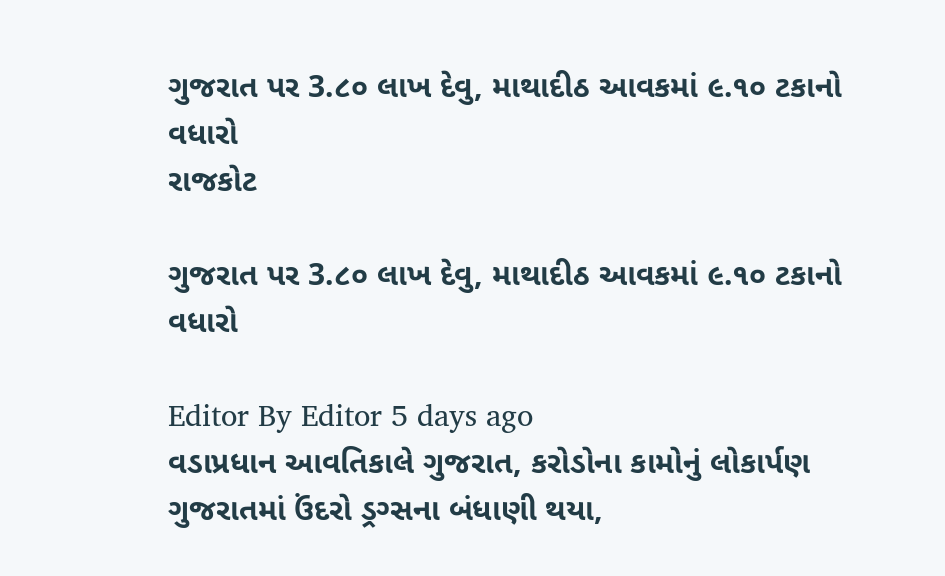ગુજરાત પર 3.૮૦ લાખ દેવુ, માથાદીઠ આવકમાં ૯.૧૦ ટકાનો વધારો
રાજકોટ

ગુજરાત પર 3.૮૦ લાખ દેવુ, માથાદીઠ આવકમાં ૯.૧૦ ટકાનો વધારો

Editor By Editor 5 days ago
વડાપ્રધાન આવતિકાલે ગુજરાત, કરોડોના કામોનું લોકાર્પણ
ગુજરાતમાં ઉંદરો ડ્રગ્સના બંધાણી થયા,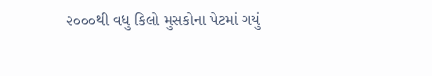૨૦૦૦થી વધુ કિલો મુસકોના પેટમાં ગયું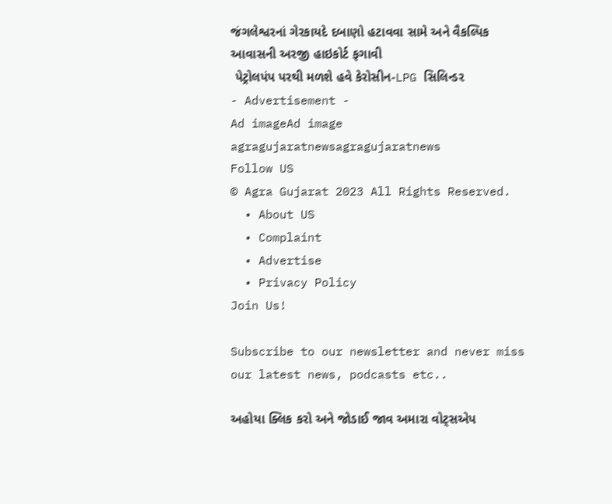જંગલેશ્વરનાં ગેરકાયદે દબાણો હટાવવા સામે અને વૈકલ્પિક આવાસની અરજી હાઇકોર્ટ ફગાવી
 પેટ્રોલપંપ પરથી મળશે હવે કેરોસીન-LPG સિલિન્ડર
- Advertisement -
Ad imageAd image
agragujaratnewsagragujaratnews
Follow US
© Agra Gujarat 2023 All Rights Reserved.
  • About US
  • Complaint
  • Advertise
  • Privacy Policy
Join Us!

Subscribe to our newsletter and never miss our latest news, podcasts etc..

અહોયા ક્લિક કરો અને જોડાઈ જાવ અમારા વોટ્સએપ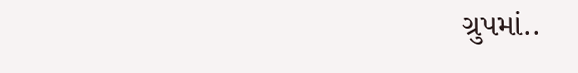ગ્રુપમાં..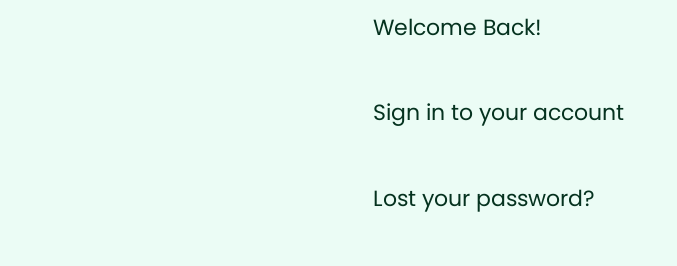Welcome Back!

Sign in to your account

Lost your password?